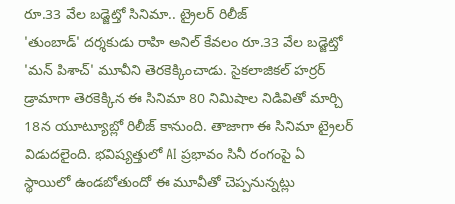రూ.33 వేల బడ్జెట్తో సినిమా.. ట్రైలర్ రిలీజ్
'తుంబాడ్' దర్శకుడు రాహి అనిల్ కేవలం రూ.33 వేల బడ్జెట్తో 'మన్ పిశాచ్' మూవీని తెరకెక్కించాడు. సైకలాజికల్ హర్రర్ డ్రామాగా తెరకెక్కిన ఈ సినిమా 80 నిమిషాల నిడివితో మార్చి 18న యూట్యూబ్లో రిలీజ్ కానుంది. తాజాగా ఈ సినిమా ట్రైలర్ విడుదలైంది. భవిష్యత్తులో AI ప్రభావం సినీ రంగంపై ఏ స్థాయిలో ఉండబోతుందో ఈ మూవీతో చెప్పనున్నట్లు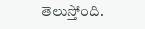తెలుస్తోంది.